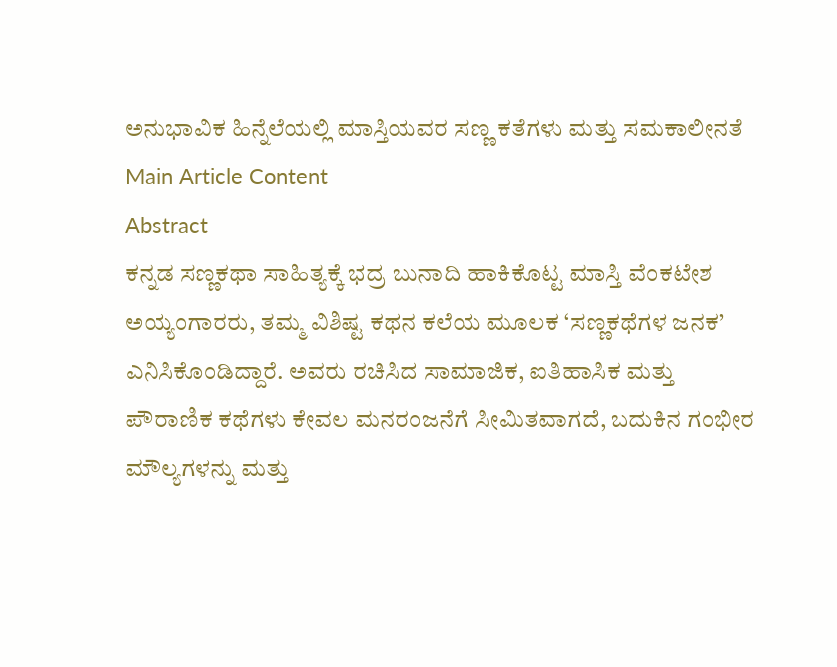ಅನುಭಾವಿಕ ಹಿನ್ನೆಲೆಯಲ್ಲಿ ಮಾಸ್ತಿಯವರ ಸಣ್ಣ ಕತೆಗಳು ಮತ್ತು ಸಮಕಾಲೀನತೆ
Main Article Content
Abstract
ಕನ್ನಡ ಸಣ್ಣಕಥಾ ಸಾಹಿತ್ಯಕ್ಕೆ ಭದ್ರ ಬುನಾದಿ ಹಾಕಿಕೊಟ್ಟ ಮಾಸ್ತಿ ವೆಂಕಟೇಶ ಅಯ್ಯಂಗಾರರು, ತಮ್ಮ ವಿಶಿಷ್ಟ ಕಥನ ಕಲೆಯ ಮೂಲಕ ‘ಸಣ್ಣಕಥೆಗಳ ಜನಕ’ ಎನಿಸಿಕೊಂಡಿದ್ದಾರೆ. ಅವರು ರಚಿಸಿದ ಸಾಮಾಜಿಕ, ಐತಿಹಾಸಿಕ ಮತ್ತು ಪೌರಾಣಿಕ ಕಥೆಗಳು ಕೇವಲ ಮನರಂಜನೆಗೆ ಸೀಮಿತವಾಗದೆ, ಬದುಕಿನ ಗಂಭೀರ ಮೌಲ್ಯಗಳನ್ನು ಮತ್ತು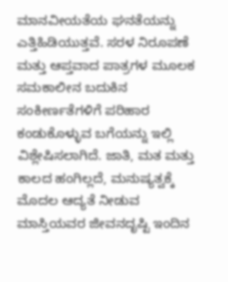ಮಾನವೀಯತೆಯ ಘನತೆಯನ್ನು ಎತ್ತಿಹಿಡಿಯುತ್ತವೆ. ಸರಳ ನಿರೂಪಣೆ ಮತ್ತು ಆಪ್ತವಾದ ಪಾತ್ರಗಳ ಮೂಲಕ ಸಮಕಾಲೀನ ಬದುಕಿನ ಸಂಕೀರ್ಣತೆಗಳಿಗೆ ಪರಿಹಾರ ಕಂಡುಕೊಳ್ಳುವ ಬಗೆಯನ್ನು ಇಲ್ಲಿ ವಿಶ್ಲೇಷಿಸಲಾಗಿದೆ. ಜಾತಿ, ಮತ ಮತ್ತು ಕಾಲದ ಹಂಗಿಲ್ಲದೆ, ಮನುಷ್ಯತ್ವಕ್ಕೆ ಮೊದಲ ಆದ್ಯತೆ ನೀಡುವ ಮಾಸ್ತಿಯವರ ಜೀವನದೃಷ್ಟಿ ಇಂದಿನ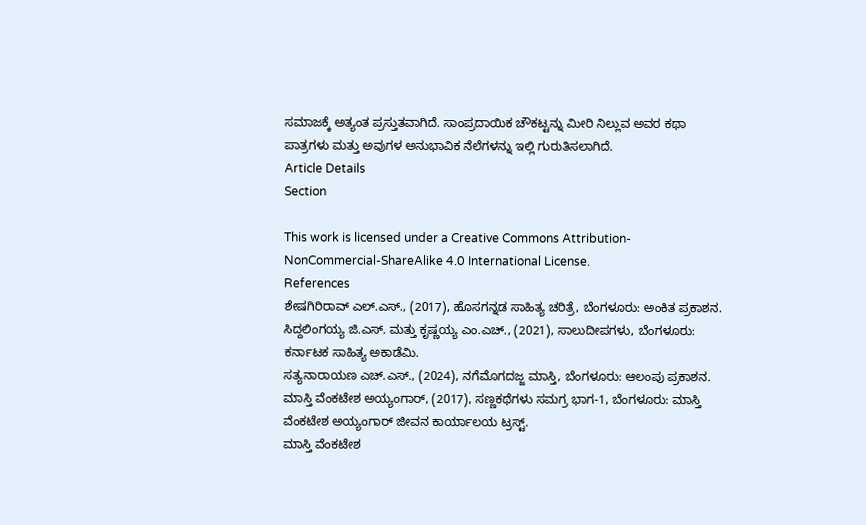ಸಮಾಜಕ್ಕೆ ಅತ್ಯಂತ ಪ್ರಸ್ತುತವಾಗಿದೆ. ಸಾಂಪ್ರದಾಯಿಕ ಚೌಕಟ್ಟನ್ನು ಮೀರಿ ನಿಲ್ಲುವ ಅವರ ಕಥಾ ಪಾತ್ರಗಳು ಮತ್ತು ಅವುಗಳ ಅನುಭಾವಿಕ ನೆಲೆಗಳನ್ನು ಇಲ್ಲಿ ಗುರುತಿಸಲಾಗಿದೆ.
Article Details
Section

This work is licensed under a Creative Commons Attribution-NonCommercial-ShareAlike 4.0 International License.
References
ಶೇಷಗಿರಿರಾವ್ ಎಲ್.ಎಸ್., (2017), ಹೊಸಗನ್ನಡ ಸಾಹಿತ್ಯ ಚರಿತ್ರೆ, ಬೆಂಗಳೂರು: ಅಂಕಿತ ಪ್ರಕಾಶನ.
ಸಿದ್ದಲಿಂಗಯ್ಯ ಜಿ.ಎಸ್. ಮತ್ತು ಕೃಷ್ಣಯ್ಯ ಎಂ.ಎಚ್., (2021), ಸಾಲುದೀಪಗಳು, ಬೆಂಗಳೂರು: ಕರ್ನಾಟಕ ಸಾಹಿತ್ಯ ಅಕಾಡೆಮಿ.
ಸತ್ಯನಾರಾಯಣ ಎಚ್.ಎಸ್., (2024), ನಗೆಮೊಗದಜ್ಜ ಮಾಸ್ತಿ, ಬೆಂಗಳೂರು: ಆಲಂಪು ಪ್ರಕಾಶನ.
ಮಾಸ್ತಿ ವೆಂಕಟೇಶ ಅಯ್ಯಂಗಾರ್, (2017), ಸಣ್ಣಕಥೆಗಳು ಸಮಗ್ರ ಭಾಗ-1, ಬೆಂಗಳೂರು: ಮಾಸ್ತಿ ವೆಂಕಟೇಶ ಅಯ್ಯಂಗಾರ್ ಜೀವನ ಕಾರ್ಯಾಲಯ ಟ್ರಸ್ಟ್.
ಮಾಸ್ತಿ ವೆಂಕಟೇಶ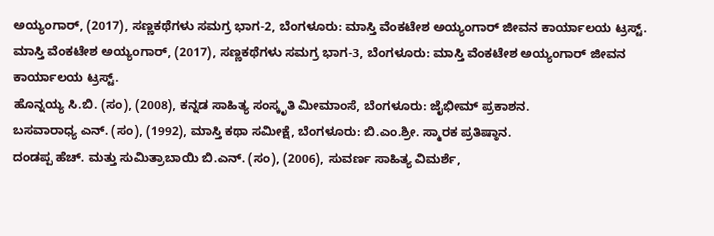ಅಯ್ಯಂಗಾರ್, (2017), ಸಣ್ಣಕಥೆಗಳು ಸಮಗ್ರ ಭಾಗ-2, ಬೆಂಗಳೂರು: ಮಾಸ್ತಿ ವೆಂಕಟೇಶ ಅಯ್ಯಂಗಾರ್ ಜೀವನ ಕಾರ್ಯಾಲಯ ಟ್ರಸ್ಟ್.
ಮಾಸ್ತಿ ವೆಂಕಟೇಶ ಅಯ್ಯಂಗಾರ್, (2017), ಸಣ್ಣಕಥೆಗಳು ಸಮಗ್ರ ಭಾಗ-3, ಬೆಂಗಳೂರು: ಮಾಸ್ತಿ ವೆಂಕಟೇಶ ಅಯ್ಯಂಗಾರ್ ಜೀವನ ಕಾರ್ಯಾಲಯ ಟ್ರಸ್ಟ್.
ಹೊನ್ನಯ್ಯ ಸಿ.ಬಿ. (ಸಂ), (2008), ಕನ್ನಡ ಸಾಹಿತ್ಯ ಸಂಸ್ಕೃತಿ ಮೀಮಾಂಸೆ, ಬೆಂಗಳೂರು: ಜೈಭೀಮ್ ಪ್ರಕಾಶನ.
ಬಸವಾರಾಧ್ಯ ಎನ್. (ಸಂ), (1992), ಮಾಸ್ತಿ ಕಥಾ ಸಮೀಕ್ಷೆ, ಬೆಂಗಳೂರು: ಬಿ.ಎಂ.ಶ್ರೀ. ಸ್ಮಾರಕ ಪ್ರತಿಷ್ಠಾನ.
ದಂಡಪ್ಪ ಹೆಚ್. ಮತ್ತು ಸುಮಿತ್ರಾಬಾಯಿ ಬಿ.ಎನ್. (ಸಂ), (2006), ಸುವರ್ಣ ಸಾಹಿತ್ಯ ವಿಮರ್ಶೆ,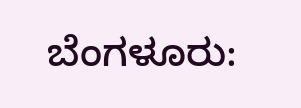ಬೆಂಗಳೂರು: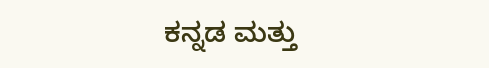ಕನ್ನಡ ಮತ್ತು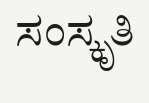ಸಂಸ್ಕೃತಿ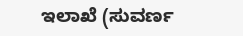ಇಲಾಖೆ (ಸುವರ್ಣ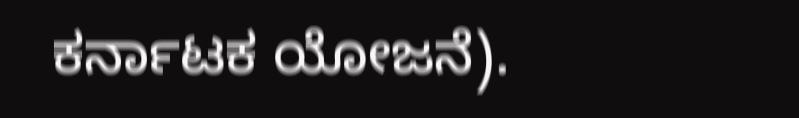ಕರ್ನಾಟಕ ಯೋಜನೆ).